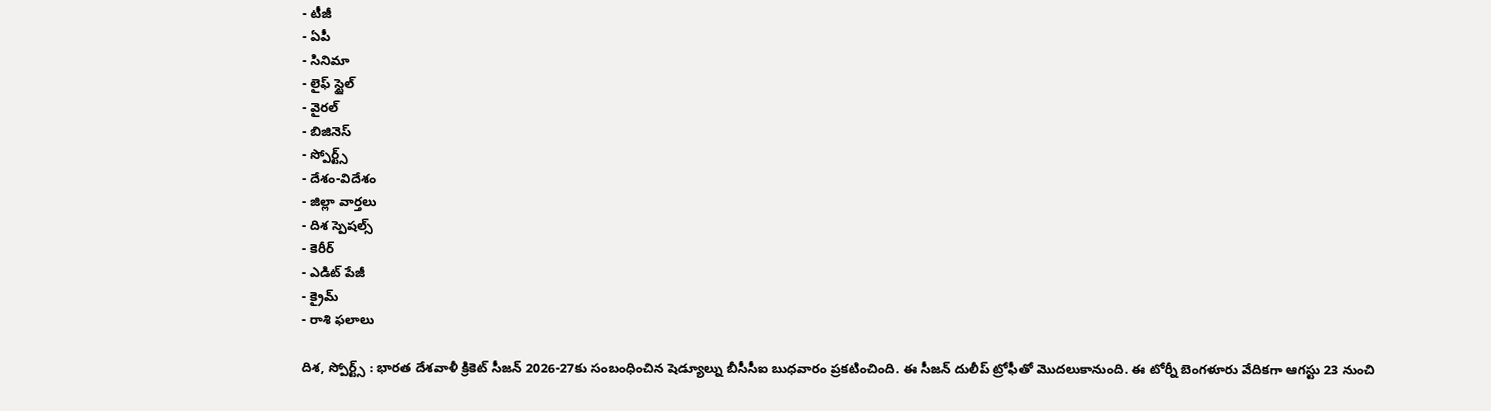- టీజీ
- ఏపీ
- సినిమా
- లైఫ్ స్టైల్
- వైరల్
- బిజినెస్
- స్పోర్ట్స్
- దేశం-విదేశం
- జిల్లా వార్తలు
- దిశ స్పెషల్స్
- కెరీర్
- ఎడిట్ పేజీ
- క్రైమ్
- రాశి ఫలాలు

దిశ, స్పోర్ట్స్ : భారత దేశవాళీ క్రికెట్ సీజన్ 2026-27కు సంబంధించిన షెడ్యూల్ను బీసీసీఐ బుధవారం ప్రకటించింది. ఈ సీజన్ దులీప్ ట్రోఫీతో మొదలుకానుంది. ఈ టోర్నీ బెంగళూరు వేదికగా ఆగస్టు 23 నుంచి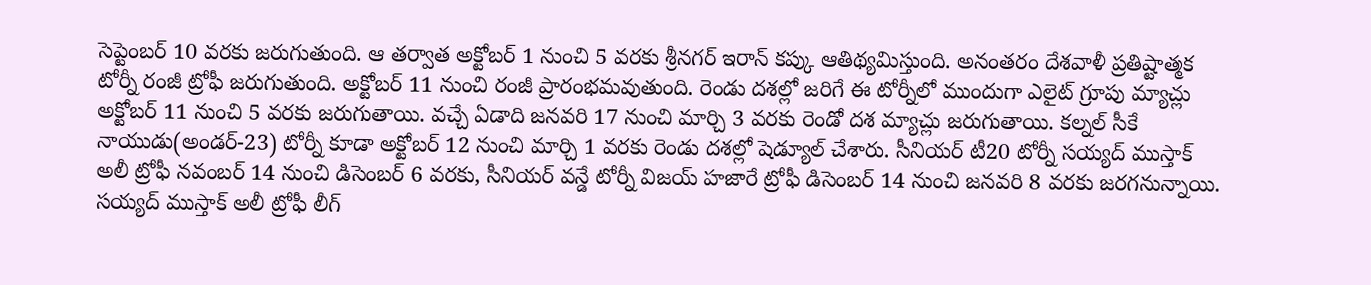సెప్టెంబర్ 10 వరకు జరుగుతుంది. ఆ తర్వాత అక్టోబర్ 1 నుంచి 5 వరకు శ్రీనగర్ ఇరాన్ కప్కు ఆతిథ్యమిస్తుంది. అనంతరం దేశవాళీ ప్రతిష్టాత్మక టోర్నీ రంజీ ట్రోఫీ జరుగుతుంది. అక్టోబర్ 11 నుంచి రంజీ ప్రారంభమవుతుంది. రెండు దశల్లో జరిగే ఈ టోర్నీలో ముందుగా ఎలైట్ గ్రూపు మ్యాచ్లు అక్టోబర్ 11 నుంచి 5 వరకు జరుగుతాయి. వచ్చే ఏడాది జనవరి 17 నుంచి మార్చి 3 వరకు రెండో దశ మ్యాచ్లు జరుగుతాయి. కల్నల్ సీకే నాయుడు(అండర్-23) టోర్నీ కూడా అక్టోబర్ 12 నుంచి మార్చి 1 వరకు రెండు దశల్లో షెడ్యూల్ చేశారు. సీనియర్ టీ20 టోర్నీ సయ్యద్ ముస్తాక్ అలీ ట్రోఫీ నవంబర్ 14 నుంచి డిసెంబర్ 6 వరకు, సీనియర్ వన్డే టోర్నీ విజయ్ హజారే ట్రోఫీ డిసెంబర్ 14 నుంచి జనవరి 8 వరకు జరగనున్నాయి.
సయ్యద్ ముస్తాక్ అలీ ట్రోఫీ లీగ్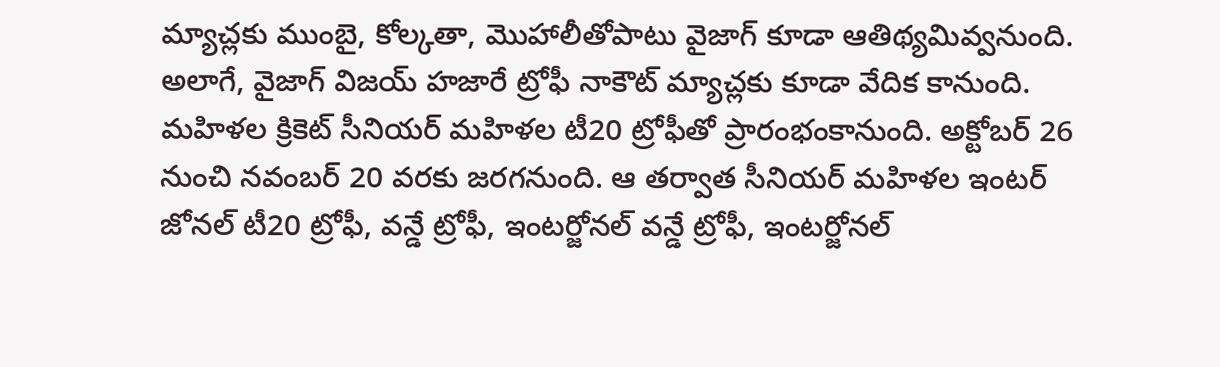మ్యాచ్లకు ముంబై, కోల్కతా, మొహాలీతోపాటు వైజాగ్ కూడా ఆతిథ్యమివ్వనుంది. అలాగే, వైజాగ్ విజయ్ హజారే ట్రోఫీ నాకౌట్ మ్యాచ్లకు కూడా వేదిక కానుంది. మహిళల క్రికెట్ సీనియర్ మహిళల టీ20 ట్రోఫీతో ప్రారంభంకానుంది. అక్టోబర్ 26 నుంచి నవంబర్ 20 వరకు జరగనుంది. ఆ తర్వాత సీనియర్ మహిళల ఇంటర్ జోనల్ టీ20 ట్రోఫీ, వన్డే ట్రోఫీ, ఇంటర్జోనల్ వన్డే ట్రోఫీ, ఇంటర్జోనల్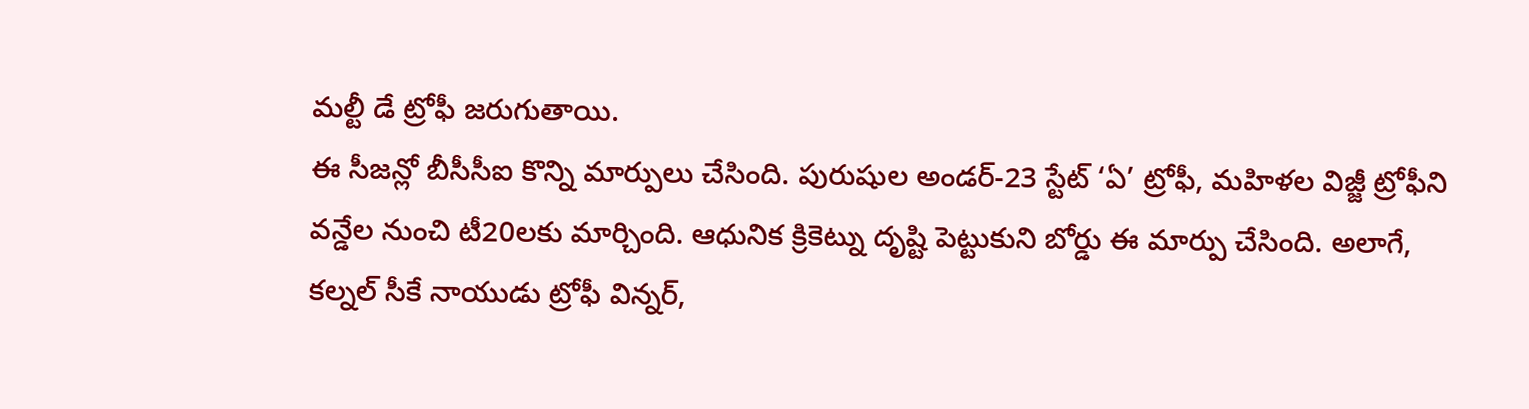మల్టీ డే ట్రోఫీ జరుగుతాయి.
ఈ సీజన్లో బీసీసీఐ కొన్ని మార్పులు చేసింది. పురుషుల అండర్-23 స్టేట్ ‘ఏ’ ట్రోఫీ, మహిళల విజ్జీ ట్రోఫీని వన్డేల నుంచి టీ20లకు మార్చింది. ఆధునిక క్రికెట్ను దృష్టి పెట్టుకుని బోర్డు ఈ మార్పు చేసింది. అలాగే, కల్నల్ సీకే నాయుడు ట్రోఫీ విన్నర్,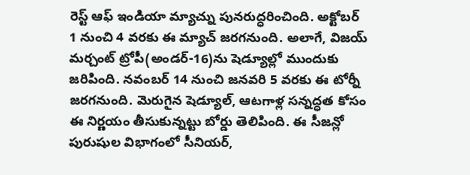రెస్ట్ ఆఫ్ ఇండియా మ్యాచ్ను పునరుద్ధరించింది. అక్టోబర్ 1 నుంచి 4 వరకు ఈ మ్యాచ్ జరగనుంది. అలాగే, విజయ్ మర్చంట్ ట్రోపీ(అండర్-16)ను షెడ్యూల్లో ముందుకు జరిపింది. నవంబర్ 14 నుంచి జనవరి 5 వరకు ఈ టోర్నీ జరగనుంది. మెరుగైన షెడ్యూల్, ఆటగాళ్ల సన్నద్ధత కోసం ఈ నిర్ణయం తీసుకున్నట్టు బోర్డు తెలిపింది. ఈ సీజన్లో పురుషుల విభాగంలో సీనియర్,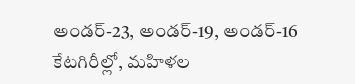అండర్-23, అండర్-19, అండర్-16 కేటగిరీల్లో, మహిళల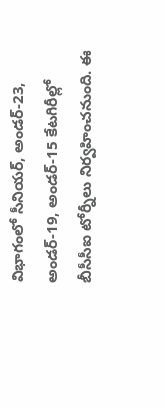విభాగంలో సీనియర్, అండర్-23, అండర్-19, అండర్-15 కేటగిరీల్లో బీసీసీఐ టోర్నీలు నిర్వహించనుంది. ఈ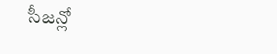సీజన్లో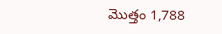మొత్తం 1,788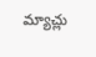మ్యాచ్లు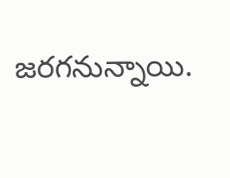జరగనున్నాయి.